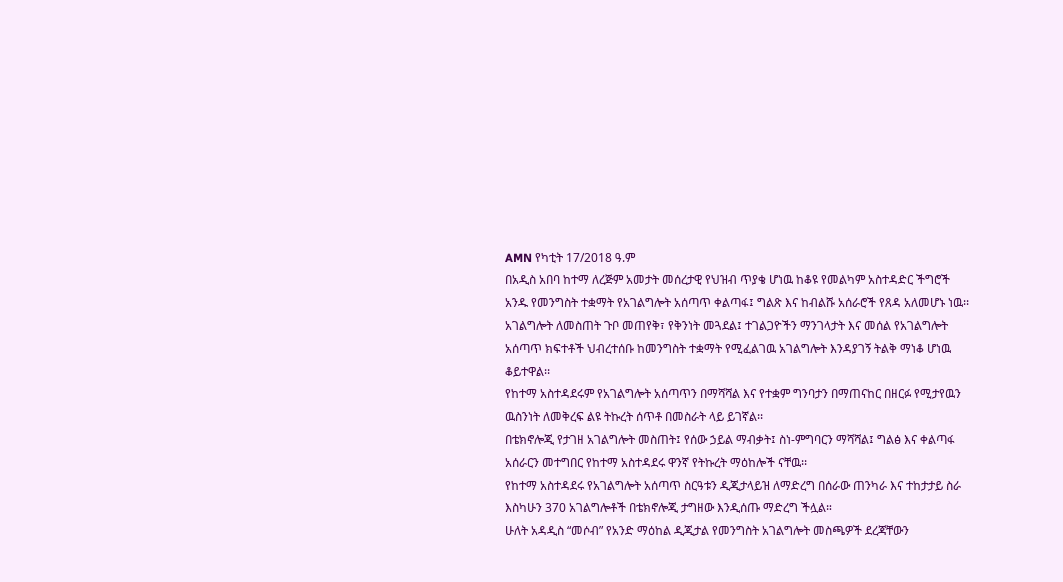AMN የካቲት 17/2018 ዓ.ም
በአዲስ አበባ ከተማ ለረጅም አመታት መሰረታዊ የህዝብ ጥያቄ ሆነዉ ከቆዩ የመልካም አስተዳድር ችግሮች አንዱ የመንግስት ተቋማት የአገልግሎት አሰጣጥ ቀልጣፋ፤ ግልጽ እና ከብልሹ አሰራሮች የጸዳ አለመሆኑ ነዉ፡፡
አገልግሎት ለመስጠት ጉቦ መጠየቅ፣ የቅንነት መጓደል፤ ተገልጋዮችን ማንገላታት እና መሰል የአገልግሎት አሰጣጥ ክፍተቶች ህብረተሰቡ ከመንግስት ተቋማት የሚፈልገዉ አገልግሎት እንዳያገኝ ትልቅ ማነቆ ሆነዉ ቆይተዋል፡፡
የከተማ አስተዳደሩም የአገልግሎት አሰጣጥን በማሻሻል እና የተቋም ግንባታን በማጠናከር በዘርፉ የሚታየዉን ዉስንነት ለመቅረፍ ልዩ ትኩረት ሰጥቶ በመስራት ላይ ይገኛል፡፡
በቴክኖሎጂ የታገዘ አገልግሎት መስጠት፤ የሰው ኃይል ማብቃት፤ ስነ-ምግባርን ማሻሻል፤ ግልፅ እና ቀልጣፋ አሰራርን መተግበር የከተማ አስተዳደሩ ዋንኛ የትኩረት ማዕከሎች ናቸዉ፡፡
የከተማ አስተዳደሩ የአገልግሎት አሰጣጥ ስርዓቱን ዲጂታላይዝ ለማድረግ በሰራው ጠንካራ እና ተከታታይ ስራ እስካሁን 370 አገልግሎቶች በቴክኖሎጂ ታግዘው እንዲሰጡ ማድረግ ችሏል።
ሁለት አዳዲስ “መሶብ” የአንድ ማዕከል ዲጂታል የመንግስት አገልግሎት መስጫዎች ደረጃቸውን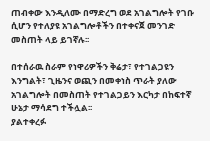ጠብቀው እንዲለሙ በማድረግ ወደ አገልግሎት የገቡ ሲሆን የተለያዩ አገልግሎቶችን በተቀናጀ መንገድ መስጠት ላይ ይገኛሉ፡፡

በተሰራዉ ስራም የነዋሪዎችን ቅሬታ፣ የተገልጋዩን እንግልት፣ ጊዜንና ወጪን በመቀነስ ጥራት ያለው አገልግሎት በመስጠት የተገልጋይን እርካታ በከፍተኛ ሁኔታ ማሳደግ ተችሏል፡፡
ያልተቀረፉ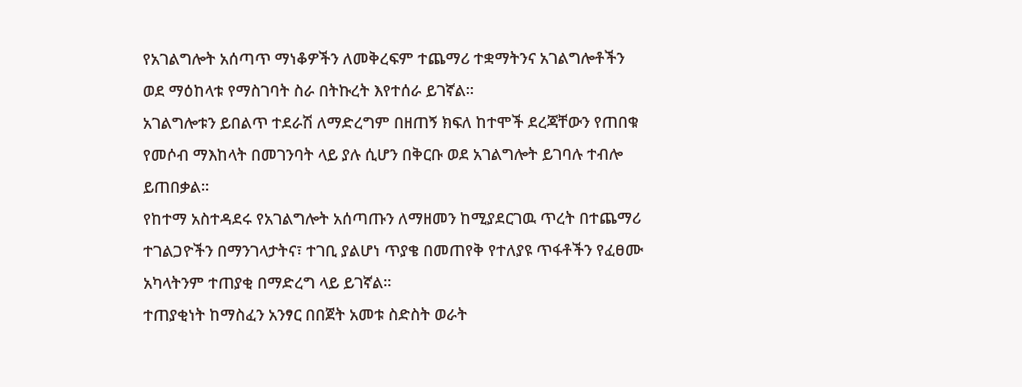የአገልግሎት አሰጣጥ ማነቆዎችን ለመቅረፍም ተጨማሪ ተቋማትንና አገልግሎቶችን ወደ ማዕከላቱ የማስገባት ስራ በትኩረት እየተሰራ ይገኛል፡፡
አገልግሎቱን ይበልጥ ተደራሽ ለማድረግም በዘጠኝ ክፍለ ከተሞች ደረጃቸውን የጠበቁ የመሶብ ማእከላት በመገንባት ላይ ያሉ ሲሆን በቅርቡ ወደ አገልግሎት ይገባሉ ተብሎ ይጠበቃል፡፡
የከተማ አስተዳደሩ የአገልግሎት አሰጣጡን ለማዘመን ከሚያደርገዉ ጥረት በተጨማሪ ተገልጋዮችን በማንገላታትና፣ ተገቢ ያልሆነ ጥያቄ በመጠየቅ የተለያዩ ጥፋቶችን የፈፀሙ አካላትንም ተጠያቂ በማድረግ ላይ ይገኛል፡፡
ተጠያቂነት ከማስፈን አንፃር በበጀት አመቱ ስድስት ወራት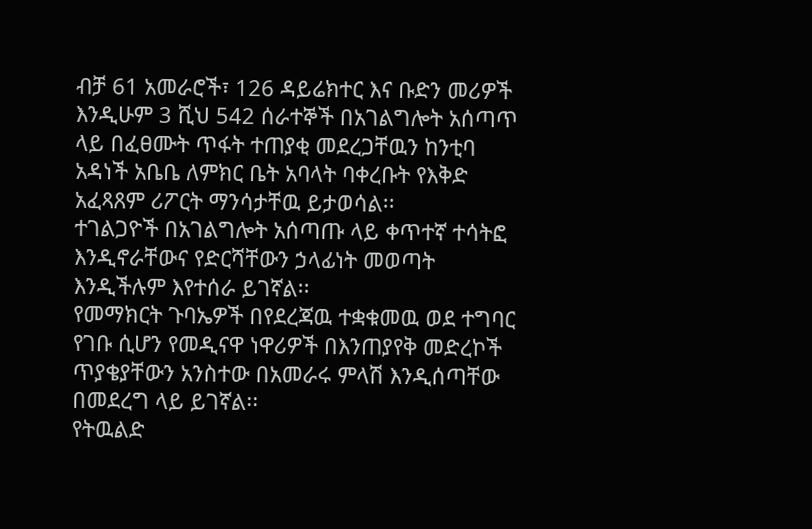ብቻ 61 አመራሮች፣ 126 ዳይሬክተር እና ቡድን መሪዎች እንዲሁም 3 ሺህ 542 ሰራተኞች በአገልግሎት አሰጣጥ ላይ በፈፀሙት ጥፋት ተጠያቂ መደረጋቸዉን ከንቲባ አዳነች አቤቤ ለምክር ቤት አባላት ባቀረቡት የእቅድ አፈጻጸም ሪፖርት ማንሳታቸዉ ይታወሳል፡፡
ተገልጋዮች በአገልግሎት አሰጣጡ ላይ ቀጥተኛ ተሳትፎ እንዲኖራቸውና የድርሻቸውን ኃላፊነት መወጣት እንዲችሉም እየተሰራ ይገኛል፡፡
የመማክርት ጉባኤዎች በየደረጃዉ ተቋቁመዉ ወደ ተግባር የገቡ ሲሆን የመዲናዋ ነዋሪዎች በእንጠያየቅ መድረኮች ጥያቄያቸውን አንስተው በአመራሩ ምላሽ እንዲሰጣቸው በመደረግ ላይ ይገኛል፡፡
የትዉልድ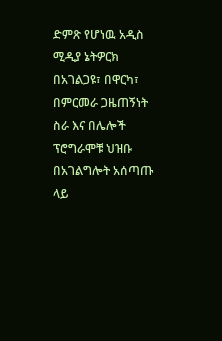ድምጽ የሆነዉ አዲስ ሚዲያ ኔትዎርክ በአገልጋዩ፣ በዋርካ፣ በምርመራ ጋዜጠኝነት ስራ እና በሌሎች ፕሮግራሞቹ ህዝቡ በአገልግሎት አሰጣጡ ላይ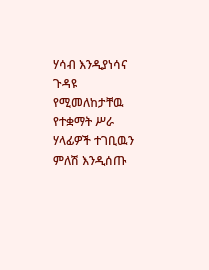ሃሳብ እንዲያነሳና ጉዳዩ የሚመለከታቸዉ የተቋማት ሥራ ሃላፊዎች ተገቢዉን ምለሽ እንዲሰጡ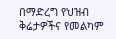በማድረግ የህዝብ ቅሬታዎችና የመልካም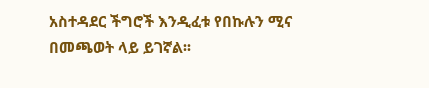አስተዳደር ችግሮች እንዲፈቱ የበኩሉን ሚና በመጫወት ላይ ይገኛል፡፡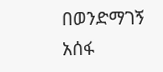በወንድማገኝ አሰፋ